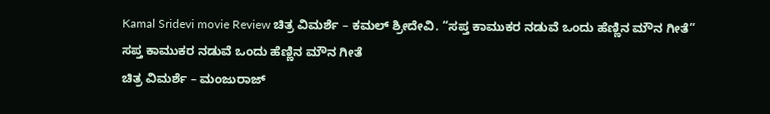Kamal Sridevi movie Review ಚಿತ್ರ ವಿಮರ್ಶೆ – ಕಮಲ್ ಶ್ರೀದೇವಿ. “ಸಪ್ತ ಕಾಮುಕರ ನಡುವೆ ಒಂದು ಹೆಣ್ಣಿನ ಮೌನ ಗೀತೆ”
ಸಪ್ತ ಕಾಮುಕರ ನಡುವೆ ಒಂದು ಹೆಣ್ಣಿನ ಮೌನ ಗೀತೆ
ಚಿತ್ರ ವಿಮರ್ಶೆ – ಮಂಜುರಾಜ್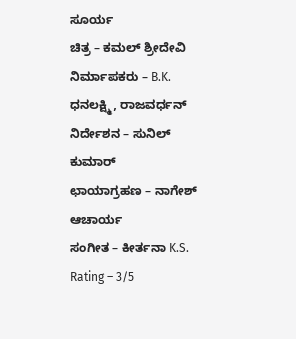ಸೂರ್ಯ
ಚಿತ್ರ – ಕಮಲ್ ಶ್ರೀದೇವಿ
ನಿರ್ಮಾಪಕರು – B.K. ಧನಲಕ್ಷ್ಮಿ, ರಾಜವರ್ಧನ್
ನಿರ್ದೇಶನ – ಸುನಿಲ್ ಕುಮಾರ್
ಛಾಯಾಗ್ರಹಣ – ನಾಗೇಶ್ ಆಚಾರ್ಯ
ಸಂಗೀತ – ಕೀರ್ತನಾ K.S.
Rating – 3/5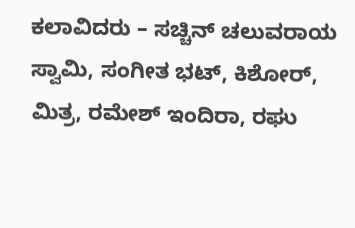ಕಲಾವಿದರು – ಸಚ್ಚಿನ್ ಚಲುವರಾಯ ಸ್ವಾಮಿ, ಸಂಗೀತ ಭಟ್, ಕಿಶೋರ್, ಮಿತ್ರ, ರಮೇಶ್ ಇಂದಿರಾ, ರಘು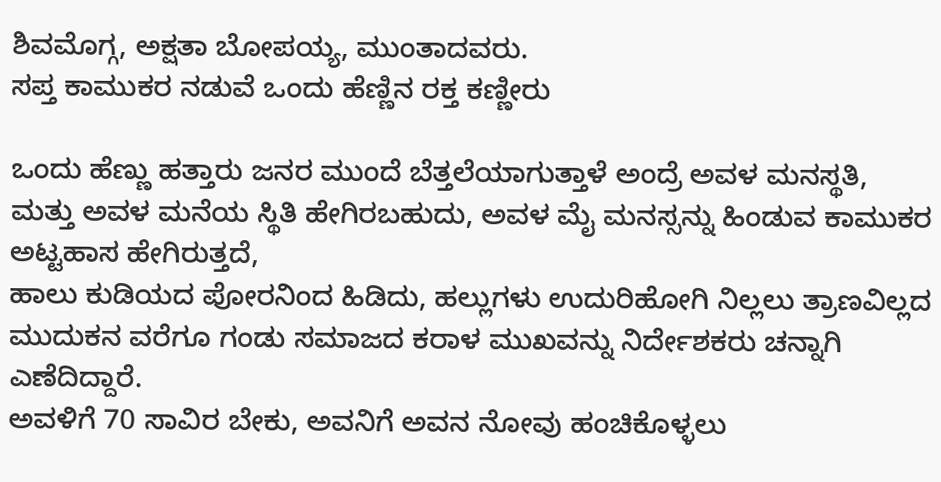ಶಿವಮೊಗ್ಗ, ಅಕ್ಷತಾ ಬೋಪಯ್ಯ, ಮುಂತಾದವರು.
ಸಪ್ತ ಕಾಮುಕರ ನಡುವೆ ಒಂದು ಹೆಣ್ಣಿನ ರಕ್ತ ಕಣ್ಣೀರು

ಒಂದು ಹೆಣ್ಣು ಹತ್ತಾರು ಜನರ ಮುಂದೆ ಬೆತ್ತಲೆಯಾಗುತ್ತಾಳೆ ಅಂದ್ರೆ ಅವಳ ಮನಸ್ಥತಿ, ಮತ್ತು ಅವಳ ಮನೆಯ ಸ್ಥಿತಿ ಹೇಗಿರಬಹುದು, ಅವಳ ಮೈ ಮನಸ್ಸನ್ನು ಹಿಂಡುವ ಕಾಮುಕರ ಅಟ್ಟಹಾಸ ಹೇಗಿರುತ್ತದೆ,
ಹಾಲು ಕುಡಿಯದ ಪೋರನಿಂದ ಹಿಡಿದು, ಹಲ್ಲುಗಳು ಉದುರಿಹೋಗಿ ನಿಲ್ಲಲು ತ್ರಾಣವಿಲ್ಲದ ಮುದುಕನ ವರೆಗೂ ಗಂಡು ಸಮಾಜದ ಕರಾಳ ಮುಖವನ್ನು ನಿರ್ದೇಶಕರು ಚನ್ನಾಗಿ ಎಣೆದಿದ್ದಾರೆ.
ಅವಳಿಗೆ 70 ಸಾವಿರ ಬೇಕು, ಅವನಿಗೆ ಅವನ ನೋವು ಹಂಚಿಕೊಳ್ಳಲು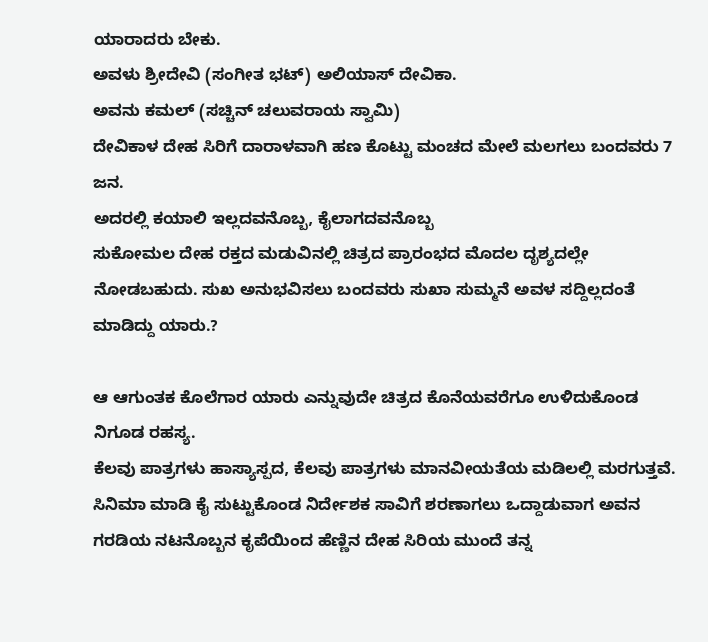ಯಾರಾದರು ಬೇಕು.
ಅವಳು ಶ್ರೀದೇವಿ (ಸಂಗೀತ ಭಟ್) ಅಲಿಯಾಸ್ ದೇವಿಕಾ.
ಅವನು ಕಮಲ್ (ಸಚ್ಚಿನ್ ಚಲುವರಾಯ ಸ್ವಾಮಿ)
ದೇವಿಕಾಳ ದೇಹ ಸಿರಿಗೆ ದಾರಾಳವಾಗಿ ಹಣ ಕೊಟ್ಟು ಮಂಚದ ಮೇಲೆ ಮಲಗಲು ಬಂದವರು 7 ಜನ.
ಅದರಲ್ಲಿ ಕಯಾಲಿ ಇಲ್ಲದವನೊಬ್ಬ, ಕೈಲಾಗದವನೊಬ್ಬ
ಸುಕೋಮಲ ದೇಹ ರಕ್ತದ ಮಡುವಿನಲ್ಲಿ ಚಿತ್ರದ ಪ್ರಾರಂಭದ ಮೊದಲ ದೃಶ್ಯದಲ್ಲೇ ನೋಡಬಹುದು. ಸುಖ ಅನುಭವಿಸಲು ಬಂದವರು ಸುಖಾ ಸುಮ್ಮನೆ ಅವಳ ಸದ್ದಿಲ್ಲದಂತೆ ಮಾಡಿದ್ದು ಯಾರು.?

ಆ ಆಗುಂತಕ ಕೊಲೆಗಾರ ಯಾರು ಎನ್ನುವುದೇ ಚಿತ್ರದ ಕೊನೆಯವರೆಗೂ ಉಳಿದುಕೊಂಡ ನಿಗೂಡ ರಹಸ್ಯ.
ಕೆಲವು ಪಾತ್ರಗಳು ಹಾಸ್ಯಾಸ್ಪದ, ಕೆಲವು ಪಾತ್ರಗಳು ಮಾನವೀಯತೆಯ ಮಡಿಲಲ್ಲಿ ಮರಗುತ್ತವೆ.
ಸಿನಿಮಾ ಮಾಡಿ ಕೈ ಸುಟ್ಟುಕೊಂಡ ನಿರ್ದೇಶಕ ಸಾವಿಗೆ ಶರಣಾಗಲು ಒದ್ದಾಡುವಾಗ ಅವನ ಗರಡಿಯ ನಟನೊಬ್ಬನ ಕೃಪೆಯಿಂದ ಹೆಣ್ಣಿನ ದೇಹ ಸಿರಿಯ ಮುಂದೆ ತನ್ನ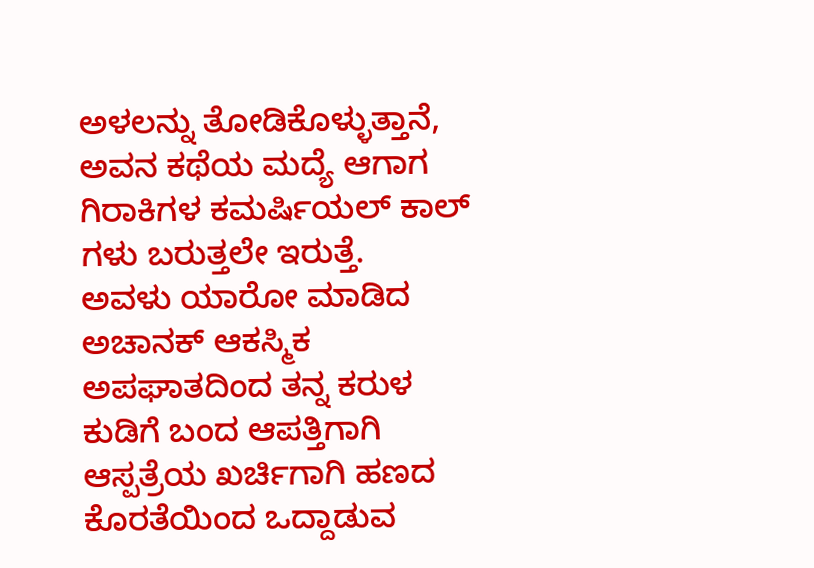ಅಳಲನ್ನು ತೋಡಿಕೊಳ್ಳುತ್ತಾನೆ, ಅವನ ಕಥೆಯ ಮದ್ಯೆ ಆಗಾಗ ಗಿರಾಕಿಗಳ ಕಮರ್ಷಿಯಲ್ ಕಾಲ್ ಗಳು ಬರುತ್ತಲೇ ಇರುತ್ತೆ.
ಅವಳು ಯಾರೋ ಮಾಡಿದ ಅಚಾನಕ್ ಆಕಸ್ಮಿಕ ಅಪಘಾತದಿಂದ ತನ್ನ ಕರುಳ ಕುಡಿಗೆ ಬಂದ ಆಪತ್ತಿಗಾಗಿ ಆಸ್ಪತ್ರೆಯ ಖರ್ಚಿಗಾಗಿ ಹಣದ ಕೊರತೆಯಿಂದ ಒದ್ದಾಡುವ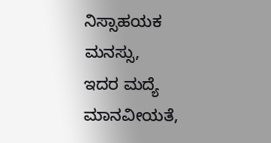ನಿಸ್ಸಾಹಯಕ ಮನಸ್ಸು,
ಇದರ ಮದ್ಯೆ ಮಾನವೀಯತೆ,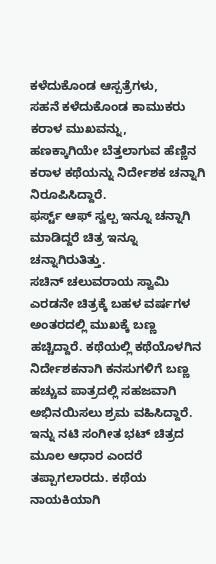ಕಳೆದುಕೊಂಡ ಆಸ್ಪತ್ರೆಗಳು,
ಸಹನೆ ಕಳೆದುಕೊಂಡ ಕಾಮುಕರು ಕರಾಳ ಮುಖವನ್ನು,
ಹಣಕ್ಕಾಗಿಯೇ ಬೆತ್ತಲಾಗುವ ಹೆಣ್ಣಿನ ಕರಾಳ ಕಥೆಯನ್ನು ನಿರ್ದೇಶಕ ಚನ್ನಾಗಿ ನಿರೂಪಿಸಿದ್ದಾರೆ.
ಫರ್ಸ್ಟ್ ಆಫ್ ಸ್ವಲ್ಪ ಇನ್ನೂ ಚನ್ನಾಗಿ ಮಾಡಿದ್ದರೆ ಚಿತ್ರ ಇನ್ನೂ ಚನ್ನಾಗಿರುತಿತ್ತು.
ಸಚಿನ್ ಚಲುವರಾಯ ಸ್ವಾಮಿ ಎರಡನೇ ಚಿತ್ರಕ್ಕೆ ಬಹಳ ವರ್ಷಗಳ ಅಂತರದಲ್ಲಿ ಮುಖಕ್ಕೆ ಬಣ್ಣ ಹಚ್ಚಿದ್ದಾರೆ. ಕಥೆಯಲ್ಲಿ ಕಥೆಯೊಳಗಿನ ನಿರ್ದೇಶಕನಾಗಿ ಕನಸುಗಳಿಗೆ ಬಣ್ಣ ಹಚ್ಚುವ ಪಾತ್ರದಲ್ಲಿ ಸಹಜವಾಗಿ ಅಭಿನಯಿಸಲು ಶ್ರಮ ವಹಿಸಿದ್ದಾರೆ.
ಇನ್ನು ನಟಿ ಸಂಗೀತ ಭಟ್ ಚಿತ್ರದ ಮೂಲ ಆಧಾರ ಎಂದರೆ ತಪ್ಪಾಗಲಾರದು. ಕಥೆಯ ನಾಯಕಿಯಾಗಿ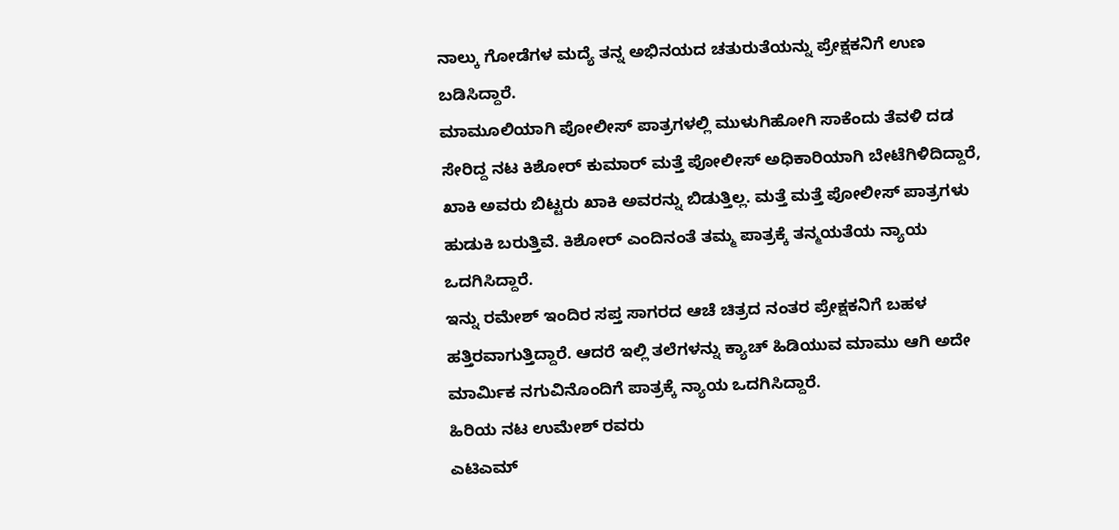ನಾಲ್ಕು ಗೋಡೆಗಳ ಮದ್ಯೆ ತನ್ನ ಅಭಿನಯದ ಚತುರುತೆಯನ್ನು ಪ್ರೇಕ್ಷಕನಿಗೆ ಉಣ ಬಡಿಸಿದ್ದಾರೆ.
ಮಾಮೂಲಿಯಾಗಿ ಪೋಲೀಸ್ ಪಾತ್ರಗಳಲ್ಲಿ ಮುಳುಗಿಹೋಗಿ ಸಾಕೆಂದು ತೆವಳಿ ದಡ ಸೇರಿದ್ದ ನಟ ಕಿಶೋರ್ ಕುಮಾರ್ ಮತ್ತೆ ಪೋಲೀಸ್ ಅಧಿಕಾರಿಯಾಗಿ ಬೇಟೆಗಿಳಿದಿದ್ದಾರೆ, ಖಾಕಿ ಅವರು ಬಿಟ್ಟರು ಖಾಕಿ ಅವರನ್ನು ಬಿಡುತ್ತಿಲ್ಲ. ಮತ್ತೆ ಮತ್ತೆ ಪೋಲೀಸ್ ಪಾತ್ರಗಳು ಹುಡುಕಿ ಬರುತ್ತಿವೆ. ಕಿಶೋರ್ ಎಂದಿನಂತೆ ತಮ್ಮ ಪಾತ್ರಕ್ಕೆ ತನ್ಮಯತೆಯ ನ್ಯಾಯ ಒದಗಿಸಿದ್ದಾರೆ.
ಇನ್ನು ರಮೇಶ್ ಇಂದಿರ ಸಪ್ತ ಸಾಗರದ ಆಚೆ ಚಿತ್ರದ ನಂತರ ಪ್ರೇಕ್ಷಕನಿಗೆ ಬಹಳ ಹತ್ತಿರವಾಗುತ್ತಿದ್ದಾರೆ. ಆದರೆ ಇಲ್ಲಿ ತಲೆಗಳನ್ನು ಕ್ಯಾಚ್ ಹಿಡಿಯುವ ಮಾಮು ಆಗಿ ಅದೇ ಮಾರ್ಮಿಕ ನಗುವಿನೊಂದಿಗೆ ಪಾತ್ರಕ್ಕೆ ನ್ಯಾಯ ಒದಗಿಸಿದ್ದಾರೆ.
ಹಿರಿಯ ನಟ ಉಮೇಶ್ ರವರು
ಎಟಿಎಮ್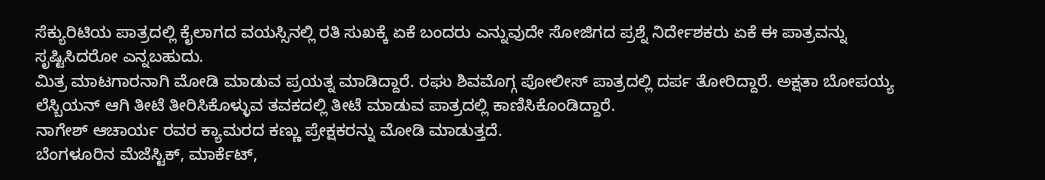ಸೆಕ್ಯುರಿಟಿಯ ಪಾತ್ರದಲ್ಲಿ ಕೈಲಾಗದ ವಯಸ್ಸಿನಲ್ಲಿ ರತಿ ಸುಖಕ್ಕೆ ಏಕೆ ಬಂದರು ಎನ್ನುವುದೇ ಸೋಜಿಗದ ಪ್ರಶ್ನೆ ನಿರ್ದೇಶಕರು ಏಕೆ ಈ ಪಾತ್ರವನ್ನು ಸೃಷ್ಟಿಸಿದರೋ ಎನ್ನಬಹುದು.
ಮಿತ್ರ ಮಾಟಗಾರನಾಗಿ ಮೋಡಿ ಮಾಡುವ ಪ್ರಯತ್ನ ಮಾಡಿದ್ದಾರೆ. ರಘು ಶಿವಮೊಗ್ಗ ಪೋಲೀಸ್ ಪಾತ್ರದಲ್ಲಿ ದರ್ಪ ತೋರಿದ್ದಾರೆ. ಅಕ್ಷತಾ ಬೋಪಯ್ಯ ಲೆಸ್ಬಿಯನ್ ಆಗಿ ತೀಟೆ ತೀರಿಸಿಕೊಳ್ಳುವ ತವಕದಲ್ಲಿ ತೀಟೆ ಮಾಡುವ ಪಾತ್ರದಲ್ಲಿ ಕಾಣಿಸಿಕೊಂಡಿದ್ದಾರೆ.
ನಾಗೇಶ್ ಆಚಾರ್ಯ ರವರ ಕ್ಯಾಮರದ ಕಣ್ಣು ಪ್ರೇಕ್ಷಕರನ್ನು ಮೋಡಿ ಮಾಡುತ್ತದೆ.
ಬೆಂಗಳೂರಿನ ಮೆಜೆಸ್ಟಿಕ್, ಮಾರ್ಕೆಟ್,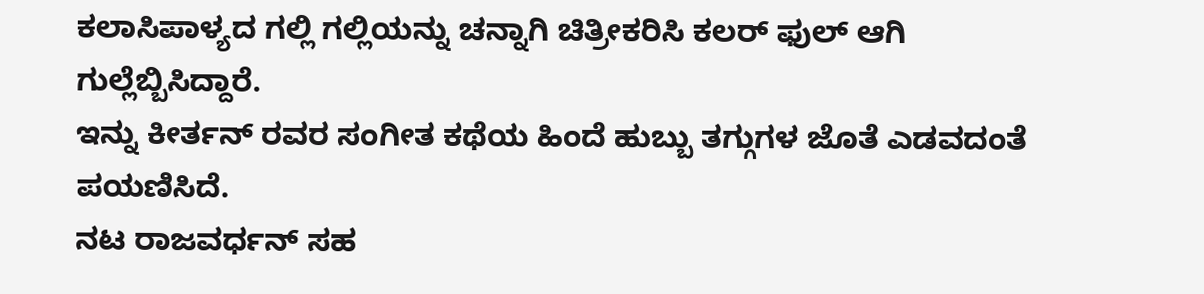ಕಲಾಸಿಪಾಳ್ಯದ ಗಲ್ಲಿ ಗಲ್ಲಿಯನ್ನು ಚನ್ನಾಗಿ ಚಿತ್ರೀಕರಿಸಿ ಕಲರ್ ಫುಲ್ ಆಗಿ ಗುಲ್ಲೆಬ್ಬಿಸಿದ್ದಾರೆ.
ಇನ್ನು ಕೀರ್ತನ್ ರವರ ಸಂಗೀತ ಕಥೆಯ ಹಿಂದೆ ಹುಬ್ಬು ತಗ್ಗುಗಳ ಜೊತೆ ಎಡವದಂತೆ ಪಯಣಿಸಿದೆ.
ನಟ ರಾಜವರ್ಧನ್ ಸಹ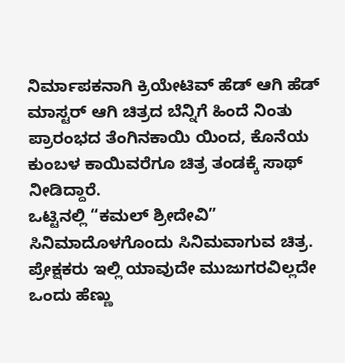ನಿರ್ಮಾಪಕನಾಗಿ ಕ್ರಿಯೇಟಿವ್ ಹೆಡ್ ಆಗಿ ಹೆಡ್ ಮಾಸ್ಟರ್ ಆಗಿ ಚಿತ್ರದ ಬೆನ್ನಿಗೆ ಹಿಂದೆ ನಿಂತು ಪ್ರಾರಂಭದ ತೆಂಗಿನಕಾಯಿ ಯಿಂದ, ಕೊನೆಯ ಕುಂಬಳ ಕಾಯಿವರೆಗೂ ಚಿತ್ರ ತಂಡಕ್ಕೆ ಸಾಥ್ ನೀಡಿದ್ದಾರೆ.
ಒಟ್ಟಿನಲ್ಲಿ “ಕಮಲ್ ಶ್ರೀದೇವಿ” ಸಿನಿಮಾದೊಳಗೊಂದು ಸಿನಿಮವಾಗುವ ಚಿತ್ರ.
ಪ್ರೇಕ್ಷಕರು ಇಲ್ಲಿ ಯಾವುದೇ ಮುಜುಗರವಿಲ್ಲದೇ ಒಂದು ಹೆಣ್ಣು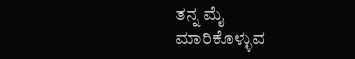ತನ್ನ ಮೈ ಮಾರಿಕೊಳ್ಳುವ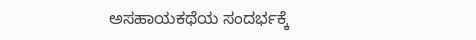ಅಸಹಾಯಕಥೆಯ ಸಂದರ್ಭಕ್ಕೆ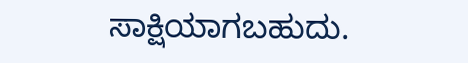ಸಾಕ್ಷಿಯಾಗಬಹುದು.